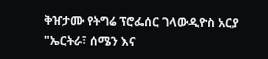ቅዠታሙ የትግሬ ፕሮፌሰር ገላውዲዮስ አርያ "ኤርትራ፣ ሰሜን እና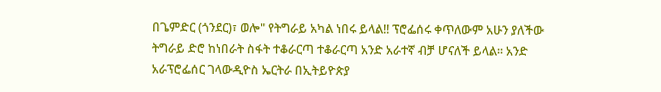በጌምድር (ጎንደር)፣ ወሎ" የትግራይ አካል ነበሩ ይላል!! ፕሮፌሰሩ ቀጥለውም አሁን ያለችው ትግራይ ድሮ ከነበራት ስፋት ተቆራርጣ ተቆራርጣ አንድ አራተኛ ብቻ ሆናለች ይላል፡፡ አንድ አራፕሮፌሰር ገላውዲዮስ ኤርትራ በኢትይዮጵያ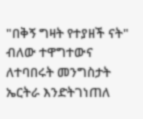"በቅኝ ግዛት የተያዘች ናት" ብለው ተዋግተውና ለተባበሩት መንግስታት ኤርትራ እንድትገነጠለ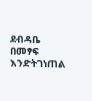ደብዳቤ በመፃፍ እንድትገነጠል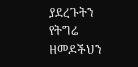ያደረጉትን የትግሬ ዘመዶችህን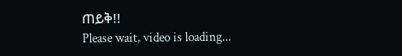ጠይቅ!!
Please wait, video is loading...